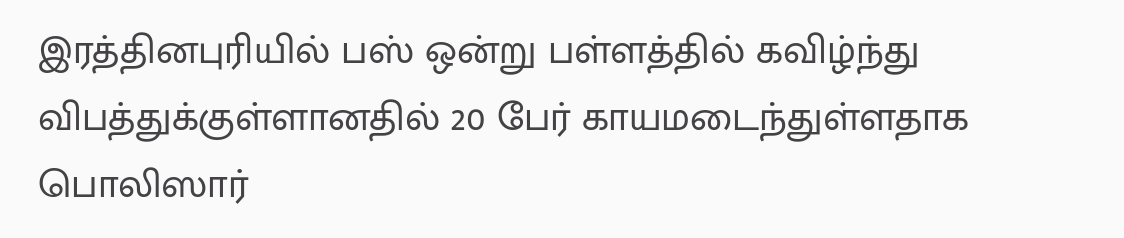இரத்தினபுரியில் பஸ் ஒன்று பள்ளத்தில் கவிழ்ந்து விபத்துக்குள்ளானதில் 20 பேர் காயமடைந்துள்ளதாக பொலிஸார்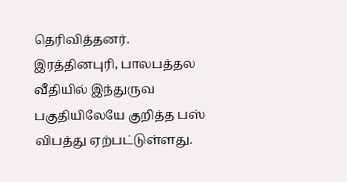தெரிவித்தனர்.
இரத்தினபுரி, பாலபத்தல வீதியில் இந்துருவ பகுதியிலேயே குறித்த பஸ் விபத்து ஏற்பட்டுள்ளது.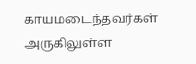காயமடைந்தவர்கள் அருகிலுள்ள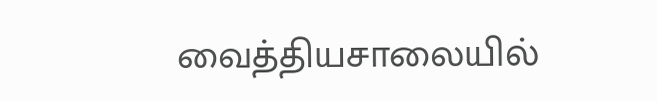வைத்தியசாலையில்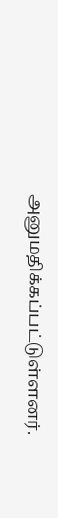அனுமதிக்கப்பட்டுள்ளனர்.